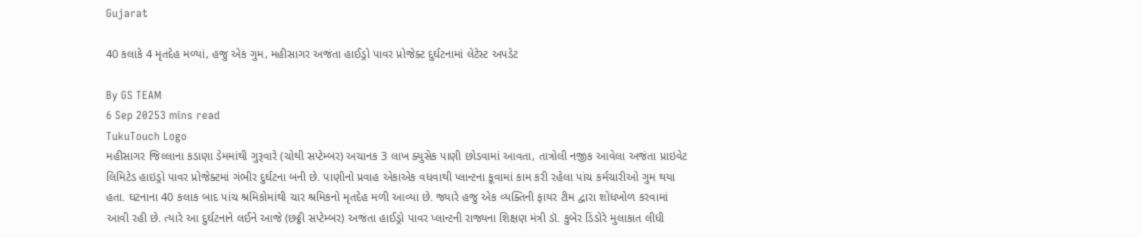Gujarat

40 કલાકે 4 મૃતદેહ મળ્યાં, હજુ એક ગુમ, મહીસાગર અજંતા હાઈડ્રો પાવર પ્રોજેક્ટ દુર્ઘટનામાં લેટેસ્ટ અપડેટ

By GS TEAM
6 Sep 20253 mins read
TukuTouch Logo
મહીસાગર જિલ્લાના કડાણા ડેમમાંથી ગુરૂવારે (ચોથી સપ્ટેમ્બર) અચાનક 3 લાખ ક્યુસેક પાણી છોડવામાં આવતા, તાત્રોલી નજીક આવેલા અજંતા પ્રાઇવેટ લિમિટેડ હાઇડ્રો પાવર પ્રોજેક્ટમાં ગંભીર દુર્ઘટના બની છે. પાણીનો પ્રવાહ એકાએક વધવાથી પ્લાન્ટના કૂવામાં કામ કરી રહેલા પાંચ કર્મચારીઓ ગુમ થયા હતા. ઘટનાના 40 કલાક બાદ પાંચ શ્રમિકોમાંથી ચાર શ્રમિકનો મૃતદેહ મળી આવ્યા છે. જ્યારે હજુ એક વ્યક્તિની ફાયર ટીમ દ્વારા શોધખોળ કરવામાં આવી રહી છે. ત્યારે આ દુર્ઘટનાને લઈને આજે (છઠ્ઠી સપ્ટેમ્બર) અજંતા હાઈડ્રો પાવર પ્લાન્ટની રાજ્યના શિક્ષણ મંત્રી ડૉ. કુબેર ડિંડોરે મુલાકાત લીધી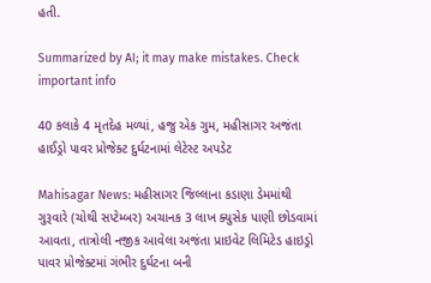હતી.

Summarized by AI; it may make mistakes. Check important info

40 કલાકે 4 મૃતદેહ મળ્યાં, હજુ એક ગુમ, મહીસાગર અજંતા હાઈડ્રો પાવર પ્રોજેક્ટ દુર્ઘટનામાં લેટેસ્ટ અપડેટ

Mahisagar News: મહીસાગર જિલ્લાના કડાણા ડેમમાંથી ગુરૂવારે (ચોથી સપ્ટેમ્બર) અચાનક 3 લાખ ક્યુસેક પાણી છોડવામાં આવતા, તાત્રોલી નજીક આવેલા અજંતા પ્રાઇવેટ લિમિટેડ હાઇડ્રો પાવર પ્રોજેક્ટમાં ગંભીર દુર્ઘટના બની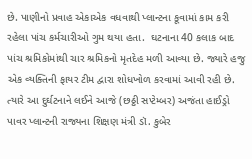છે. પાણીનો પ્રવાહ એકાએક વધવાથી પ્લાન્ટના કૂવામાં કામ કરી રહેલા પાંચ કર્મચારીઓ ગુમ થયા હતા.  ઘટનાના 40 કલાક બાદ પાંચ શ્રમિકોમાંથી ચાર શ્રમિકનો મૃતદેહ મળી આવ્યા છે. જ્યારે હજુ એક વ્યક્તિની ફાયર ટીમ દ્વારા શોધખોળ કરવામાં આવી રહી છે. ત્યારે આ દુર્ઘટનાને લઈને આજે (છઠ્ઠી સપ્ટેમ્બર) અજંતા હાઈડ્રો પાવર પ્લાન્ટની રાજ્યના શિક્ષણ મંત્રી ડૉ. કુબેર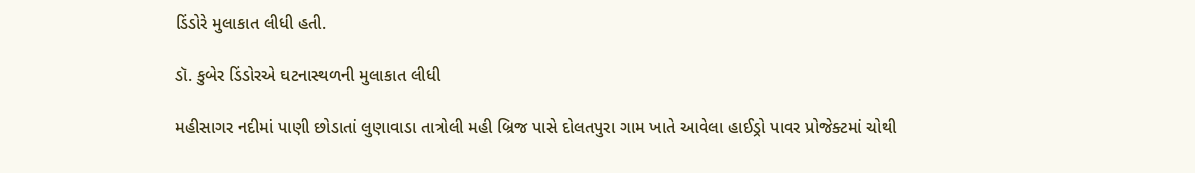ડિંડોરે મુલાકાત લીધી હતી.

ડૉ. કુબેર ડિંડોરએ ઘટનાસ્થળની મુલાકાત લીધી

મહીસાગર નદીમાં પાણી છોડાતાં લુણાવાડા તાત્રોલી મહી બ્રિજ પાસે દોલતપુરા ગામ ખાતે આવેલા હાઈડ્રો પાવર પ્રોજેક્ટમાં ચોથી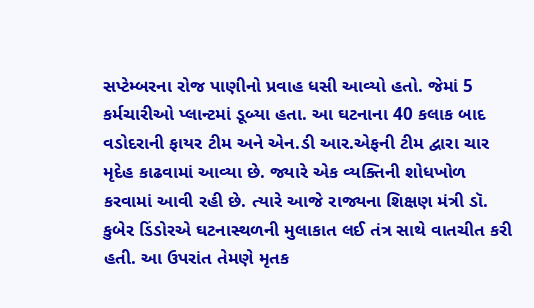સપ્ટેમ્બરના રોજ પાણીનો પ્રવાહ ધસી આવ્યો હતો. જેમાં 5 કર્મચારીઓ પ્લાન્ટમાં ડૂબ્યા હતા. આ ઘટનાના 40 કલાક બાદ વડોદરાની ફાયર ટીમ અને એન.ડી આર.એફની ટીમ દ્વારા ચાર મૃદેહ કાઢવામાં આવ્યા છે. જ્યારે એક વ્યક્તિની શોધખોળ કરવામાં આવી રહી છે. ત્યારે આજે રાજ્યના શિક્ષણ મંત્રી ડૉ. કુબેર ડિંડોરએ ઘટનાસ્થળની મુલાકાત લઈ તંત્ર સાથે વાતચીત કરી હતી. આ ઉપરાંત તેમણે મૃતક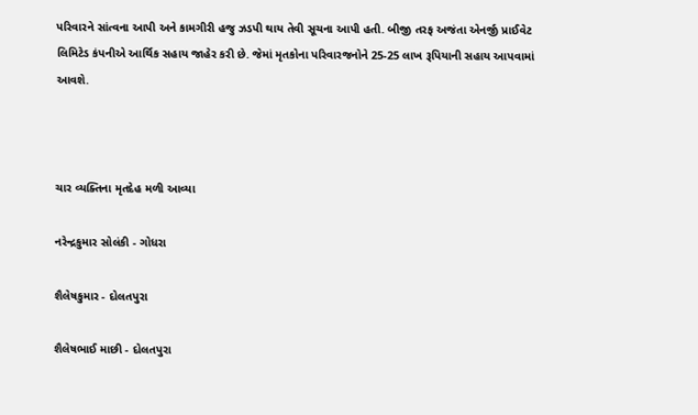પરિવારને સાંત્વના આપી અને કામગીરી હજુ ઝડપી થાય તેવી સૂચના આપી હતી. બીજી તરફ અજંતા એનર્જી પ્રાઈવેટ લિમિટેડ કંપનીએ આર્થિક સહાય જાહેર કરી છે. જેમાં મૃતકોના પરિવારજનોને 25-25 લાખ રૂપિયાની સહાય આપવામાં આવશે.



ચાર વ્યક્તિના મૃતદેહ મળી આવ્યા

નરેન્દ્રકુમાર સોલંકી - ગોધરા

શૈલેષકુમાર - દોલતપુરા

શૈલેષભાઈ માછી - દોલતપુરા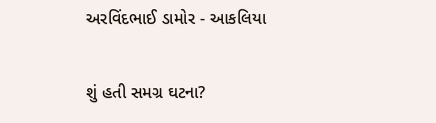અરવિંદભાઈ ડામોર - આકલિયા

શું હતી સમગ્ર ઘટના?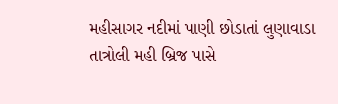મહીસાગર નદીમાં પાણી છોડાતાં લુણાવાડા તાત્રોલી મહી બ્રિજ પાસે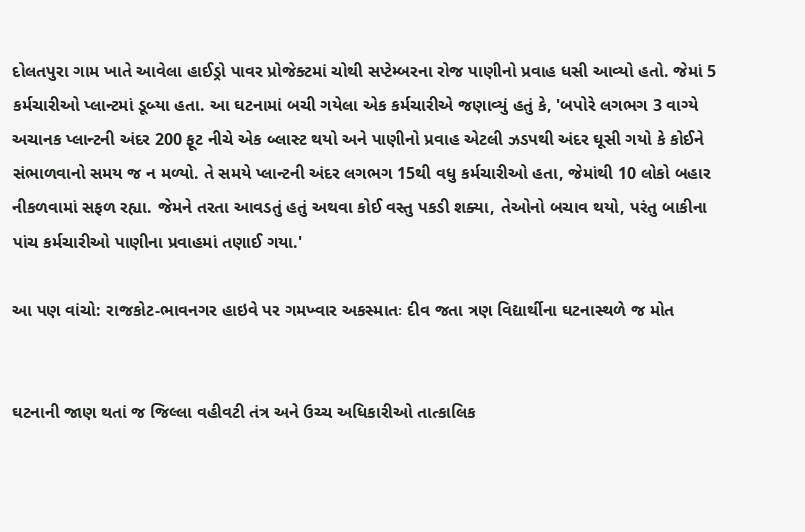દોલતપુરા ગામ ખાતે આવેલા હાઈડ્રો પાવર પ્રોજેક્ટમાં ચોથી સપ્ટેમ્બરના રોજ પાણીનો પ્રવાહ ધસી આવ્યો હતો. જેમાં 5 કર્મચારીઓ પ્લાન્ટમાં ડૂબ્યા હતા. આ ઘટનામાં બચી ગયેલા એક કર્મચારીએ જણાવ્યું હતું કે, 'બપોરે લગભગ 3 વાગ્યે અચાનક પ્લાન્ટની અંદર 200 ફૂટ નીચે એક બ્લાસ્ટ થયો અને પાણીનો પ્રવાહ એટલી ઝડપથી અંદર ઘૂસી ગયો કે કોઈને સંભાળવાનો સમય જ ન મળ્યો. તે સમયે પ્લાન્ટની અંદર લગભગ 15થી વધુ કર્મચારીઓ હતા, જેમાંથી 10 લોકો બહાર નીકળવામાં સફળ રહ્યા. જેમને તરતા આવડતું હતું અથવા કોઈ વસ્તુ પકડી શક્યા, તેઓનો બચાવ થયો, પરંતુ બાકીના પાંચ કર્મચારીઓ પાણીના પ્રવાહમાં તણાઈ ગયા.'

આ પણ વાંચો: રાજકોટ-ભાવનગર હાઇવે પર ગમખ્વાર અકસ્માતઃ દીવ જતા ત્રણ વિદ્યાર્થીના ઘટનાસ્થળે જ મોત


ઘટનાની જાણ થતાં જ જિલ્લા વહીવટી તંત્ર અને ઉચ્ચ અધિકારીઓ તાત્કાલિક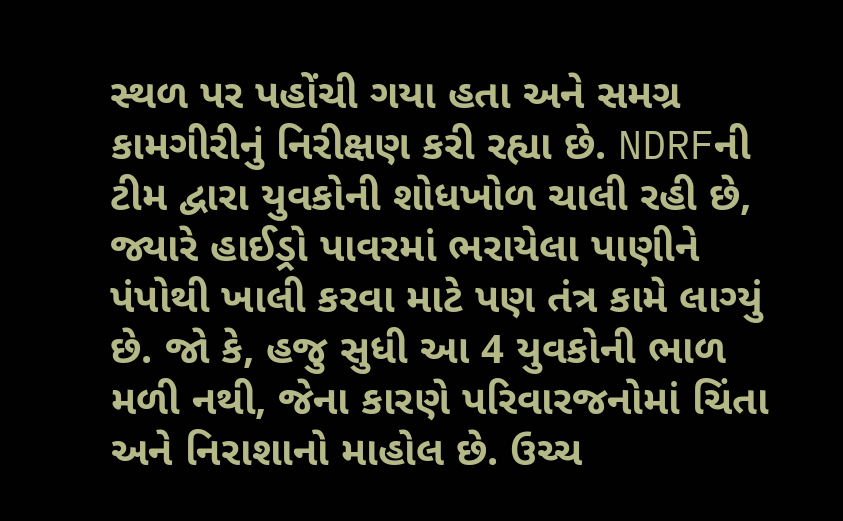સ્થળ પર પહોંચી ગયા હતા અને સમગ્ર કામગીરીનું નિરીક્ષણ કરી રહ્યા છે. NDRFની ટીમ દ્વારા યુવકોની શોધખોળ ચાલી રહી છે, જ્યારે હાઈડ્રો પાવરમાં ભરાયેલા પાણીને પંપોથી ખાલી કરવા માટે પણ તંત્ર કામે લાગ્યું છે. જો કે, હજુ સુધી આ 4 યુવકોની ભાળ મળી નથી, જેના કારણે પરિવારજનોમાં ચિંતા અને નિરાશાનો માહોલ છે. ઉચ્ચ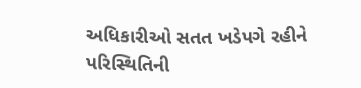અધિકારીઓ સતત ખડેપગે રહીને પરિસ્થિતિની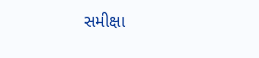સમીક્ષા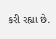કરી રહ્યા છે.